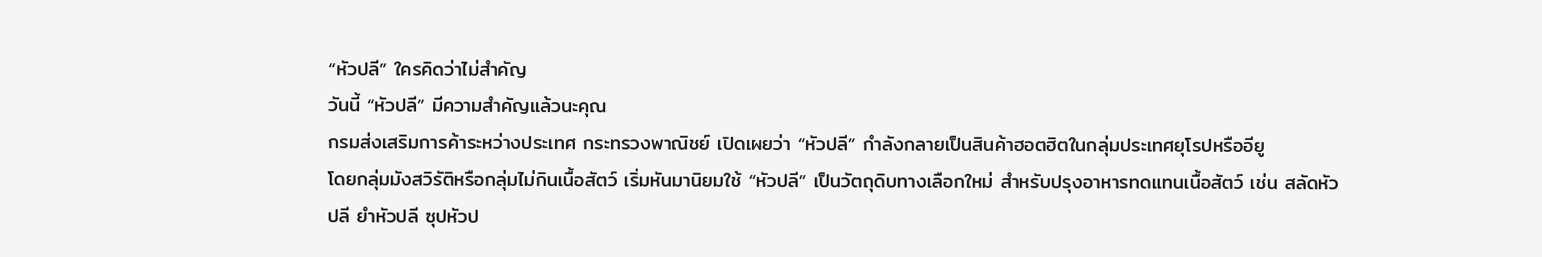“หัวปลี” ใครคิดว่าไม่สำคัญ
วันนี้ “หัวปลี” มีความสำคัญแล้วนะคุณ
กรมส่งเสริมการค้าระหว่างประเทศ กระทรวงพาณิชย์ เปิดเผยว่า “หัวปลี” กำลังกลายเป็นสินค้าฮอตฮิตในกลุ่มประเทศยุโรปหรืออียู
โดยกลุ่มมังสวิรัติหรือกลุ่มไม่กินเนื้อสัตว์ เริ่มหันมานิยมใช้ “หัวปลี” เป็นวัตถุดิบทางเลือกใหม่ สำหรับปรุงอาหารทดแทนเนื้อสัตว์ เช่น สลัดหัวปลี ยำหัวปลี ซุปหัวป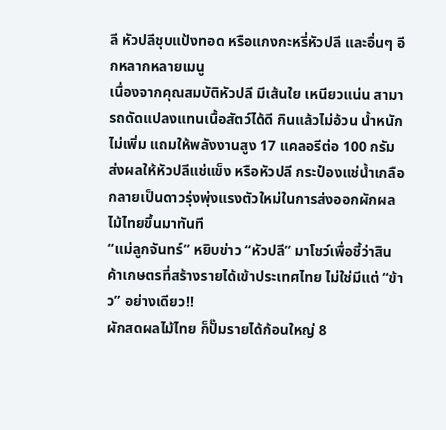ลี หัวปลีชุบแป้งทอด หรือแกงกะหรี่หัวปลี และอื่นๆ อีกหลากหลายเมนู
เนื่องจากคุณสมบัติหัวปลี มีเส้นใย เหนียวแน่น สามารถดัดแปลงแทนเนื้อสัตว์ได้ดี กินแล้วไม่อ้วน นํ้าหนักไม่เพิ่ม แถมให้พลังงานสูง 17 แคลอรีต่อ 100 กรัม
ส่งผลให้หัวปลีแช่แข็ง หรือหัวปลี กระป๋องแช่นํ้าเกลือ กลายเป็นดาวรุ่งพุ่งแรงตัวใหม่ในการส่งออกผักผลไม้ไทยขึ้นมาทันที
“แม่ลูกจันทร์” หยิบข่าว “หัวปลี” มาโชว์เพื่อชี้ว่าสินค้าเกษตรที่สร้างรายได้เข้าประเทศไทย ไม่ใช่มีแต่ “ข้าว” อย่างเดียว!!
ผักสดผลไม้ไทย ก็ปั๊มรายได้ก้อนใหญ่ 8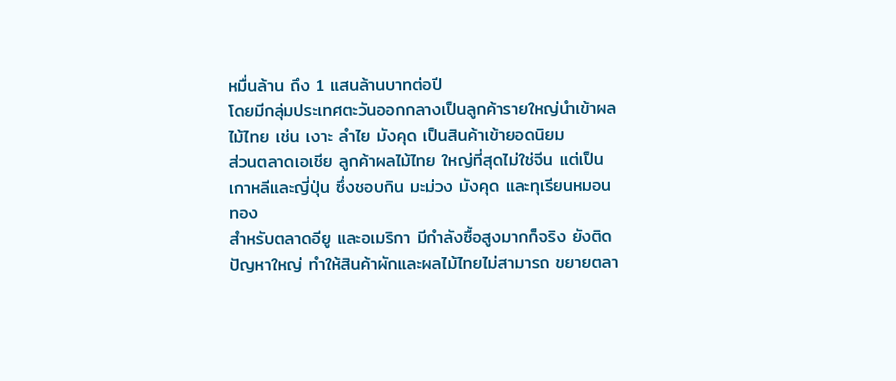หมื่นล้าน ถึง 1 แสนล้านบาทต่อปี
โดยมีกลุ่มประเทศตะวันออกกลางเป็นลูกค้ารายใหญ่นำเข้าผลไม้ไทย เช่น เงาะ ลำไย มังคุด เป็นสินค้าเข้ายอดนิยม
ส่วนตลาดเอเชีย ลูกค้าผลไม้ไทย ใหญ่ที่สุดไม่ใช่จีน แต่เป็นเกาหลีและญี่ปุ่น ซึ่งชอบกิน มะม่วง มังคุด และทุเรียนหมอนทอง
สำหรับตลาดอียู และอเมริกา มีกำลังซื้อสูงมากก็จริง ยังติดปัญหาใหญ่ ทำให้สินค้าผักและผลไม้ไทยไม่สามารถ ขยายตลา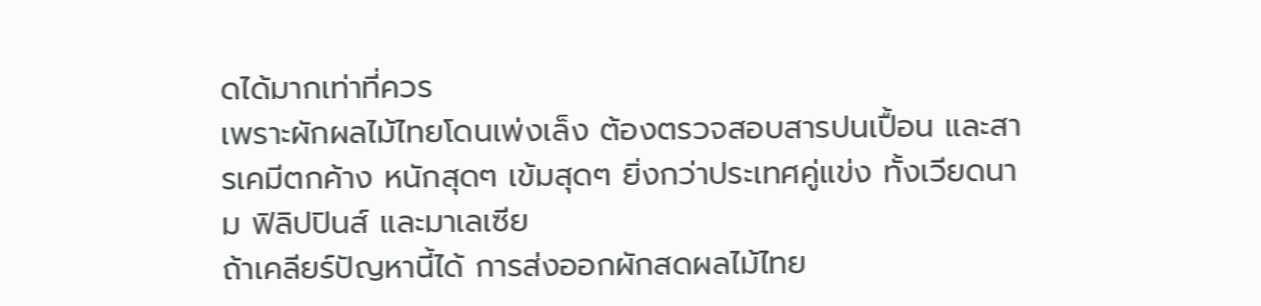ดได้มากเท่าที่ควร
เพราะผักผลไม้ไทยโดนเพ่งเล็ง ต้องตรวจสอบสารปนเปื้อน และสารเคมีตกค้าง หนักสุดๆ เข้มสุดๆ ยิ่งกว่าประเทศคู่แข่ง ทั้งเวียดนาม ฟิลิปปินส์ และมาเลเซีย
ถ้าเคลียร์ปัญหานี้ได้ การส่งออกผักสดผลไม้ไทย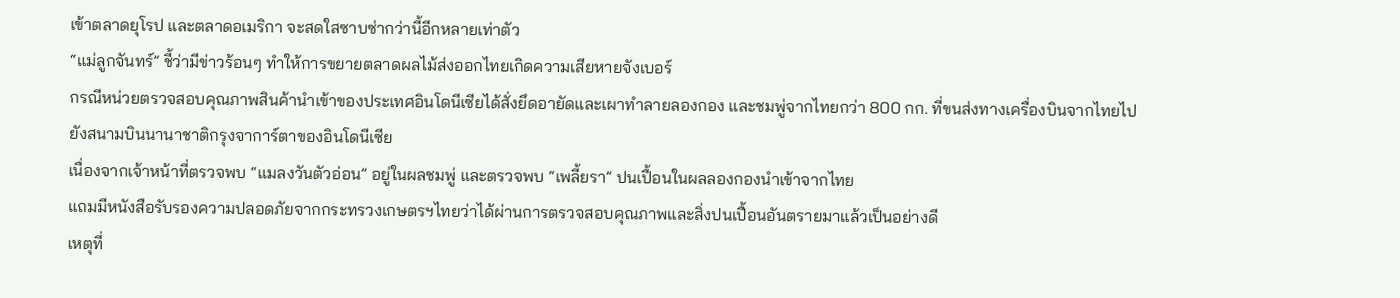เข้าตลาดยุโรป และตลาดอเมริกา จะสดใสซาบซ่ากว่านี้อีกหลายเท่าตัว
“แม่ลูกจันทร์” ชี้ว่ามีข่าวร้อนๆ ทำให้การขยายตลาดผลไม้ส่งออกไทยเกิดความเสียหายจังเบอร์
กรณีหน่วยตรวจสอบคุณภาพสินค้านำเข้าของประเทศอินโดนีเซียได้สั่งยึดอายัดและเผาทำลายลองกอง และชมพู่จากไทยกว่า 800 กก. ที่ขนส่งทางเครื่องบินจากไทยไปยังสนามบินนานาชาติกรุงจาการ์ตาของอินโดนีเซีย
เนื่องจากเจ้าหน้าที่ตรวจพบ “แมลงวันตัวอ่อน” อยู่ในผลชมพู่ และตรวจพบ “เพลี้ยรา” ปนเปื้อนในผลลองกองนำเข้าจากไทย
แถมมีหนังสือรับรองความปลอดภัยจากกระทรวงเกษตรฯไทยว่าได้ผ่านการตรวจสอบคุณภาพและสิ่งปนเปื้อนอันตรายมาแล้วเป็นอย่างดี
เหตุที่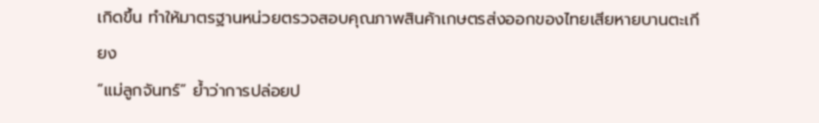เกิดขึ้น ทำให้มาตรฐานหน่วยตรวจสอบคุณภาพสินค้าเกษตรส่งออกของไทยเสียหายบานตะเกียง
“แม่ลูกจันทร์” ยํ้าว่าการปล่อยป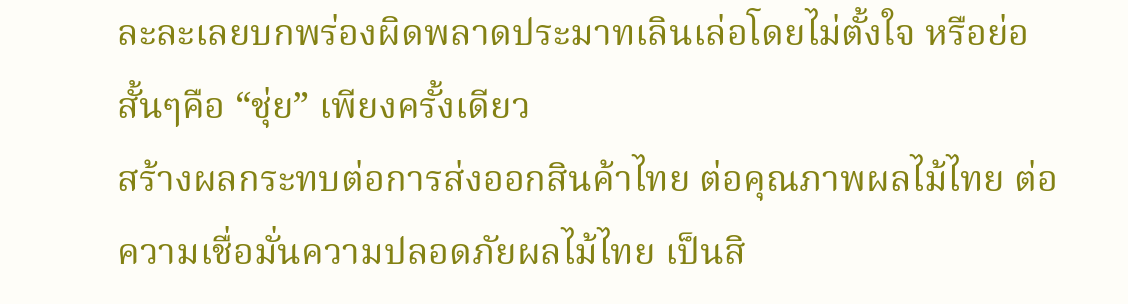ละละเลยบกพร่องผิดพลาดประมาทเลินเล่อโดยไม่ตั้งใจ หรือย่อสั้นๆคือ “ชุ่ย” เพียงครั้งเดียว
สร้างผลกระทบต่อการส่งออกสินค้าไทย ต่อคุณภาพผลไม้ไทย ต่อความเชื่อมั่นความปลอดภัยผลไม้ไทย เป็นสิ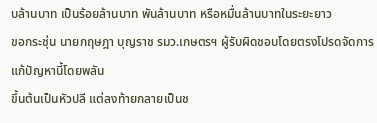บล้านบาท เป็นร้อยล้านบาท พันล้านบาท หรือหมื่นล้านบาทในระยะยาว
ขอกระชุ่น นายกฤษฎา บุญราช รมว.เกษตรฯ ผู้รับผิดชอบโดยตรงโปรดจัดการแก้ปัญหานี้โดยพลัน
ขึ้นต้นเป็นหัวปลี แต่ลงท้ายกลายเป็นช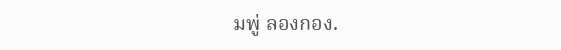มพู่ ลองกอง.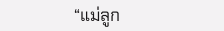“แม่ลูก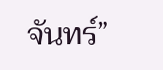จันทร์”